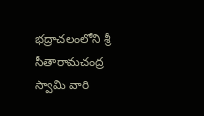భద్రాచలంలోని శ్రీ సీతారామచంద్ర స్వామి వారి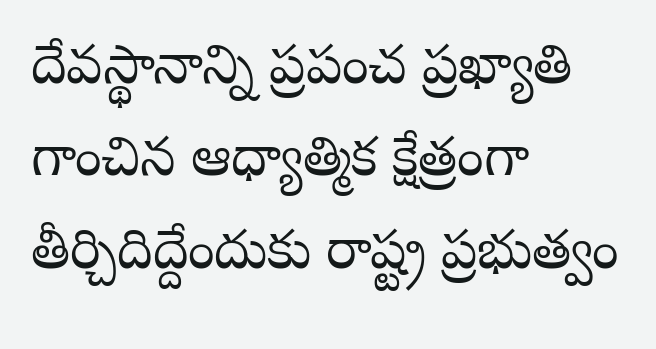దేవస్థానాన్ని ప్రపంచ ప్రఖ్యాతి గాంచిన ఆధ్యాత్మిక క్షేత్రంగా తీర్చిదిద్దేందుకు రాష్ట్ర ప్రభుత్వం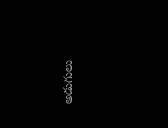అడుగులు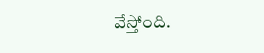వేస్తోంది.